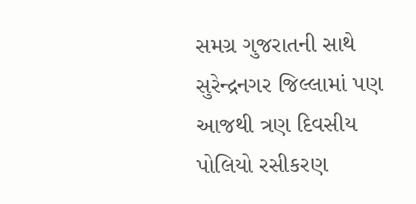સમગ્ર ગુજરાતની સાથે સુરેન્દ્રનગર જિલ્લામાં પણ આજથી ત્રણ દિવસીય પોલિયો રસીકરણ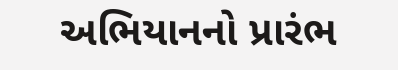અભિયાનનો પ્રારંભ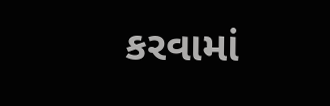કરવામાં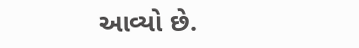આવ્યો છે.